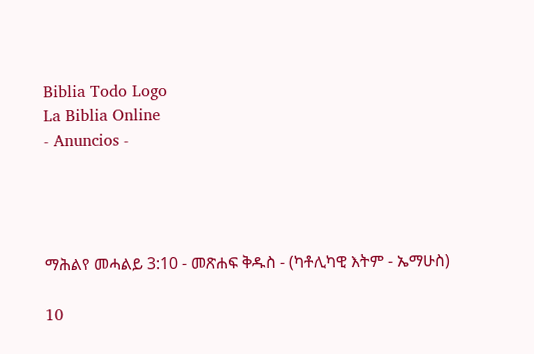Biblia Todo Logo
La Biblia Online
- Anuncios -




ማሕልየ መሓልይ 3:10 - መጽሐፍ ቅዱስ - (ካቶሊካዊ እትም - ኤማሁስ)

10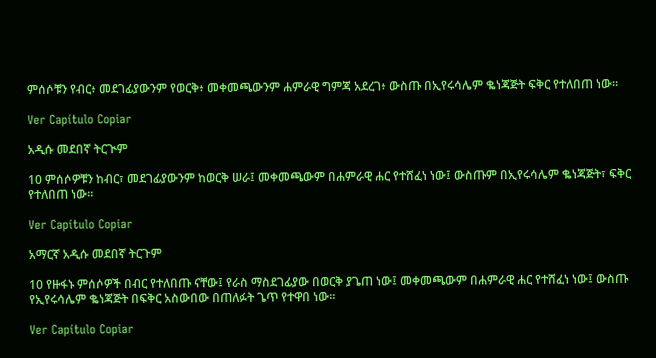ምሰሶቹን የብር፥ መደገፊያውንም የወርቅ፥ መቀመጫውንም ሐምራዊ ግምጃ አደረገ፥ ውስጡ በኢየሩሳሌም ቈነጃጅት ፍቅር የተለበጠ ነው።

Ver Capítulo Copiar

አዲሱ መደበኛ ትርጒም

10 ምሰሶዎቹን ከብር፣ መደገፊያውንም ከወርቅ ሠራ፤ መቀመጫውም በሐምራዊ ሐር የተሸፈነ ነው፤ ውስጡም በኢየሩሳሌም ቈነጃጅት፣ ፍቅር የተለበጠ ነው።

Ver Capítulo Copiar

አማርኛ አዲሱ መደበኛ ትርጉም

10 የዙፋኑ ምሰሶዎች በብር የተለበጡ ናቸው፤ የራስ ማስደገፊያው በወርቅ ያጌጠ ነው፤ መቀመጫውም በሐምራዊ ሐር የተሸፈነ ነው፤ ውስጡ የኢየሩሳሌም ቈነጃጅት በፍቅር አስውበው በጠለፉት ጌጥ የተዋበ ነው።

Ver Capítulo Copiar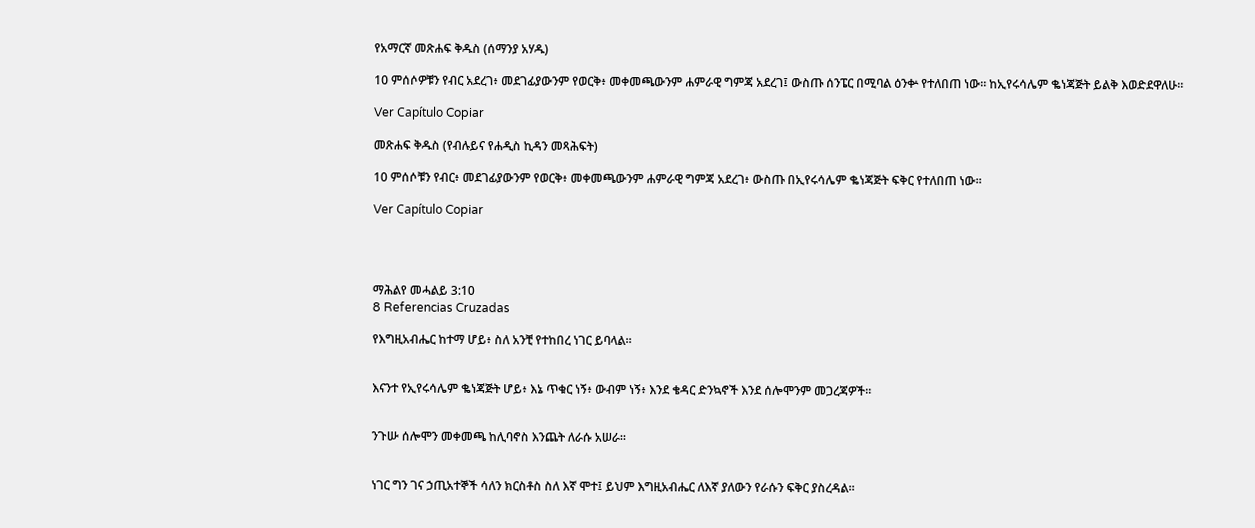የአማርኛ መጽሐፍ ቅዱስ (ሰማንያ አሃዱ)

10 ምሰሶዎቹን የብር አደረገ፥ መደገፊያውንም የወርቅ፥ መቀመጫውንም ሐምራዊ ግምጃ አደረገ፤ ውስጡ ሰንፔር በሚባል ዕንቍ የተለበጠ ነው። ከኢየሩሳሌም ቈነጃጅት ይልቅ እወድደዋለሁ።

Ver Capítulo Copiar

መጽሐፍ ቅዱስ (የብሉይና የሐዲስ ኪዳን መጻሕፍት)

10 ምሰሶቹን የብር፥ መደገፊያውንም የወርቅ፥ መቀመጫውንም ሐምራዊ ግምጃ አደረገ፥ ውስጡ በኢየሩሳሌም ቈነጃጅት ፍቅር የተለበጠ ነው።

Ver Capítulo Copiar




ማሕልየ መሓልይ 3:10
8 Referencias Cruzadas

የእግዚአብሔር ከተማ ሆይ፥ ስለ አንቺ የተከበረ ነገር ይባላል።


እናንተ የኢየሩሳሌም ቈነጃጅት ሆይ፥ እኔ ጥቁር ነኝ፥ ውብም ነኝ፥ እንደ ቄዳር ድንኳኖች እንደ ሰሎሞንም መጋረጃዎች።


ንጉሡ ሰሎሞን መቀመጫ ከሊባኖስ እንጨት ለራሱ አሠራ።


ነገር ግን ገና ኃጢአተኞች ሳለን ክርስቶስ ስለ እኛ ሞተ፤ ይህም እግዚአብሔር ለእኛ ያለውን የራሱን ፍቅር ያስረዳል።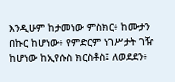እንዲሁም ከታመነው ምስክር፥ ከሙታን በኩር ከሆነው፥ የምድርም ነገሥታት ገዥ ከሆነው ከኢየሱስ ክርስቶስ፤ ለወደደን፥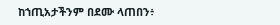ከኀጢአታችንም በደሙ ላጠበን፥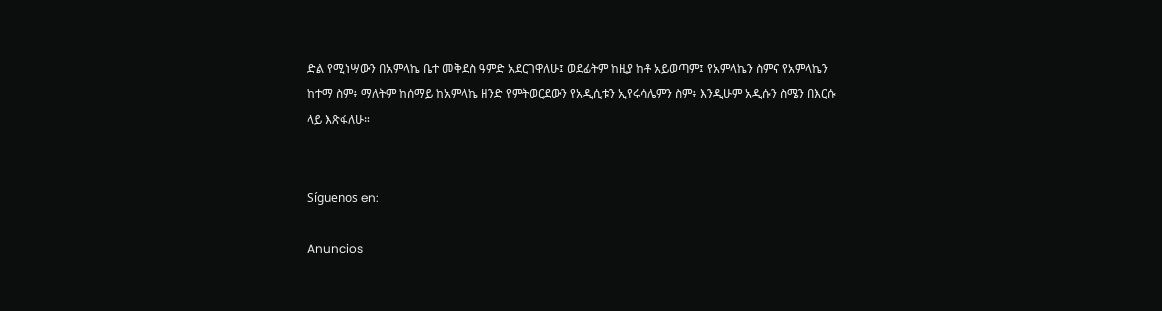ድል የሚነሣውን በአምላኬ ቤተ መቅደስ ዓምድ አደርገዋለሁ፤ ወደፊትም ከዚያ ከቶ አይወጣም፤ የአምላኬን ስምና የአምላኬን ከተማ ስም፥ ማለትም ከሰማይ ከአምላኬ ዘንድ የምትወርደውን የአዲሲቱን ኢየሩሳሌምን ስም፥ እንዲሁም አዲሱን ስሜን በእርሱ ላይ እጽፋለሁ።


Síguenos en:

Anuncios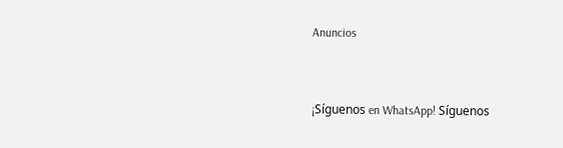Anuncios


¡Síguenos en WhatsApp! Síguenos